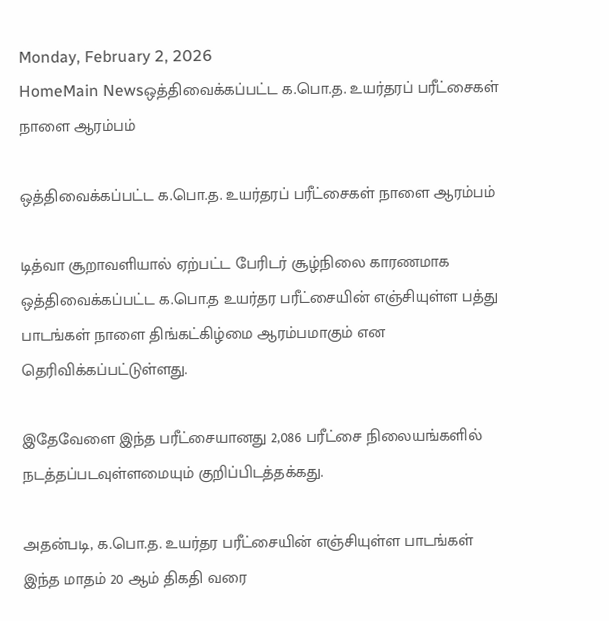Monday, February 2, 2026
HomeMain Newsஒத்திவைக்கப்பட்ட க.பொ.த. உயர்தரப் பரீட்சைகள் நாளை ஆரம்பம்

ஒத்திவைக்கப்பட்ட க.பொ.த. உயர்தரப் பரீட்சைகள் நாளை ஆரம்பம்

டித்வா சூறாவளியால் ஏற்பட்ட பேரிடர் சூழ்நிலை காரணமாக ஒத்திவைக்கப்பட்ட க.பொ.த உயர்தர பரீட்சையின் எஞ்சியுள்ள பத்து பாடங்கள் நாளை திங்கட்கிழ்மை ஆரம்பமாகும் என தெரிவிக்கப்பட்டுள்ளது.

இதேவேளை இந்த பரீட்சையானது 2,086 பரீட்சை நிலையங்களில் நடத்தப்படவுள்ளமையும் குறிப்பிடத்தக்கது.

அதன்படி, க.பொ.த. உயர்தர பரீட்சையின் எஞ்சியுள்ள பாடங்கள் இந்த மாதம் 20 ஆம் திகதி வரை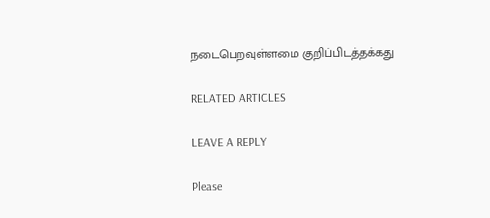நடைபெறவுள்ளமை குறிப்பிடத்தக்கது

RELATED ARTICLES

LEAVE A REPLY

Please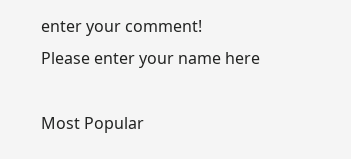enter your comment!
Please enter your name here

Most Popular